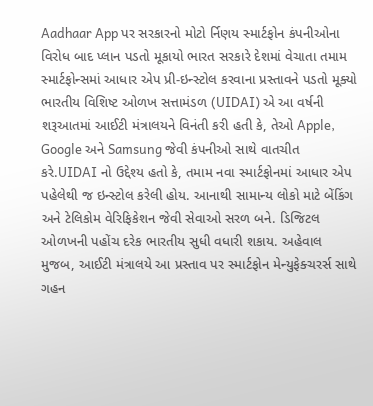Aadhaar App પર સરકારનો મોટો ર્નિણય સ્માર્ટફોન કંપનીઓના વિરોધ બાદ પ્લાન પડતો મૂકાયો ભારત સરકારે દેશમાં વેચાતા તમામ સ્માર્ટફોન્સમાં આધાર એપ પ્રી-ઇન્સ્ટોલ કરવાના પ્રસ્તાવને પડતો મૂક્યો ભારતીય વિશિષ્ટ ઓળખ સત્તામંડળ (UIDAI) એ આ વર્ષની શરૂઆતમાં આઈટી મંત્રાલયને વિનંતી કરી હતી કે, તેઓ Apple, Google અને Samsung જેવી કંપનીઓ સાથે વાતચીત કરે.UIDAI નો ઉદ્દેશ્ય હતો કે, તમામ નવા સ્માર્ટફોનમાં આધાર એપ પહેલેથી જ ઇન્સ્ટોલ કરેલી હોય. આનાથી સામાન્ય લોકો માટે બેંકિંગ અને ટેલિકોમ વેરિફિકેશન જેવી સેવાઓ સરળ બને. ડિજિટલ ઓળખની પહોંચ દરેક ભારતીય સુધી વધારી શકાય. અહેવાલ મુજબ, આઈટી મંત્રાલયે આ પ્રસ્તાવ પર સ્માર્ટફોન મેન્યુફેક્ચરર્સ સાથે ગહન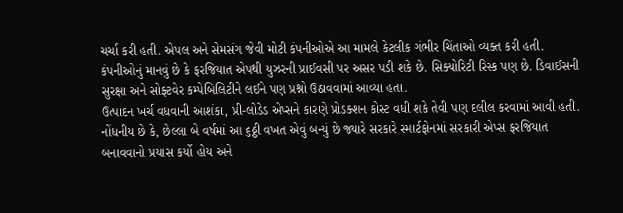ચર્ચા કરી હતી. એપલ અને સેમસંગ જેવી મોટી કંપનીઓએ આ મામલે કેટલીક ગંભીર ચિંતાઓ વ્યક્ત કરી હતી.
કંપનીઓનું માનવું છે કે ફરજિયાત એપથી યુઝરની પ્રાઈવસી પર અસર પડી શકે છે. સિક્યોરિટી રિસ્ક પણ છે. ડિવાઈસની સુરક્ષા અને સોફ્ટવેર કમ્પેબિલિટીને લઈને પણ પ્રશ્નો ઉઠાવવામાં આવ્યા હતા.
ઉત્પાદન ખર્ચ વધવાની આશંકા, પ્રી-લોડેડ એપ્સને કારણે પ્રોડક્શન કોસ્ટ વધી શકે તેવી પણ દલીલ કરવામાં આવી હતી.
નોંધનીય છે કે, છેલ્લા બે વર્ષમાં આ ૬ઠ્ઠી વખત એવું બન્યું છે જ્યારે સરકારે સ્માર્ટફોનમાં સરકારી એપ્સ ફરજિયાત બનાવવાનો પ્રયાસ કર્યો હોય અને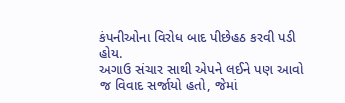કંપનીઓના વિરોધ બાદ પીછેહઠ કરવી પડી હોય.
અગાઉ સંચાર સાથી એપને લઈને પણ આવો જ વિવાદ સર્જાયો હતો, જેમાં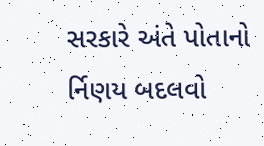સરકારે અંતે પોતાનો ર્નિણય બદલવો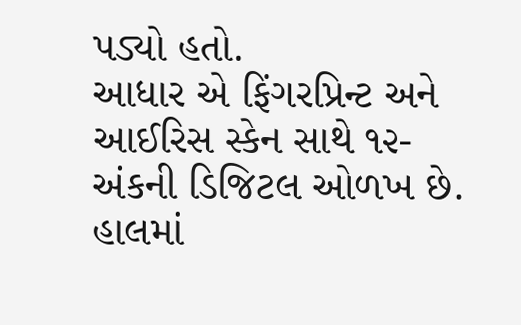પડ્યો હતો.
આધાર એ ફિંગરપ્રિન્ટ અને આઈરિસ સ્કેન સાથે ૧૨-અંકની ડિજિટલ ઓળખ છે. હાલમાં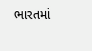ભારતમાં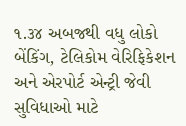૧.૩૪ અબજથી વધુ લોકો બેંકિંગ, ટેલિકોમ વેરિફિકેશન અને એરપોર્ટ એન્ટ્રી જેવી સુવિધાઓ માટે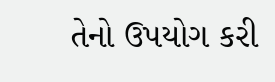તેનો ઉપયોગ કરી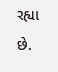રહ્યા છે.